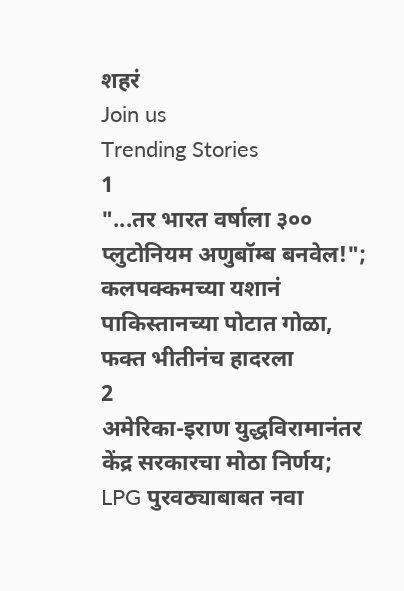शहरं
Join us
Trending Stories
1
"...तर भारत वर्षाला ३०० प्लुटोनियम अणुबॉम्ब बनवेल!"; कलपक्कमच्या यशानं पाकिस्तानच्या पोटात गोळा, फक्त भीतीनंच हादरला
2
अमेरिका-इराण युद्धविरामानंतर केंद्र सरकारचा मोठा निर्णय; LPG पुरवठ्याबाबत नवा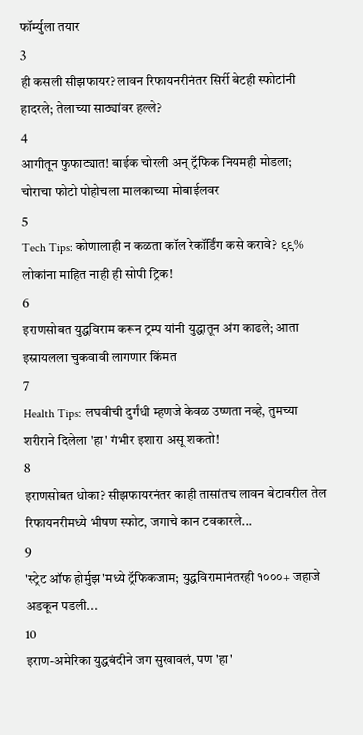फॉर्म्युला तयार
3
ही कसली सीझफायर? लावन रिफायनरीनंतर सिर्री बेटही स्फोटांनी हादरले; तेलाच्या साठ्यांवर हल्ले?
4
आगीतून फुफाट्यात! बाईक चोरली अन् ट्रॅफिक नियमही मोडला; चोराचा फोटो पोहोचला मालकाच्या मोबाईलवर
5
Tech Tips: कोणालाही न कळता कॉल रेकॉर्डिंग कसे करावे? ९९% लोकांना माहित नाही ही सोपी ट्रिक!
6
इराणसोबत युद्धविराम करून ट्रम्प यांनी युद्धातून अंग काढले; आता इस्रायलला चुकवावी लागणार किंमत
7
Health Tips: लघवीची दुर्गंधी म्हणजे केवळ उष्णता नव्हे, तुमच्या शरीराने दिलेला 'हा' गंभीर इशारा असू शकतो!
8
इराणसोबत धोका? सीझफायरनंतर काही तासांतच लावन बेटावरील तेल रिफायनरीमध्ये भीषण स्फोट, जगाचे कान टवकारले...
9
'स्ट्रेट ऑफ होर्मुझ'मध्ये ट्रॅफिकजाम; युद्धविरामानंतरही १०००+ जहाजे अडकून पडली...
10
इराण-अमेरिका युद्धबंदीने जग सुखावलं, पण 'हा'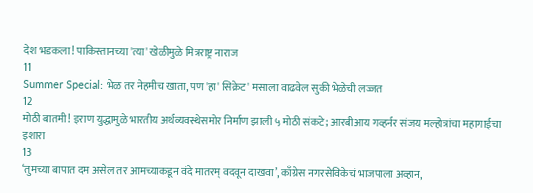देश भडकला! पाकिस्तानच्या 'त्या' खेळीमुळे मित्रराष्ट्र नाराज
11
Summer Special: भेळ तर नेहमीच खाता, पण 'हा' सिक्रेट' मसाला वाढवेल सुकी भेळेची लज्जत
12
मोठी बातमी! इराण युद्धामुळे भारतीय अर्थव्यवस्थेसमोर निर्माण झाली ५ मोठी संकटे; आरबीआय गव्हर्नर संजय मल्होत्रांचा महागाईचा इशारा
13
‘तुमच्या बापात दम असेल तर आमच्याकडून वंदे मातरम् वदवून दाखवा’, काँग्रेस नगरसेविकेचं भाजपाला अव्हान,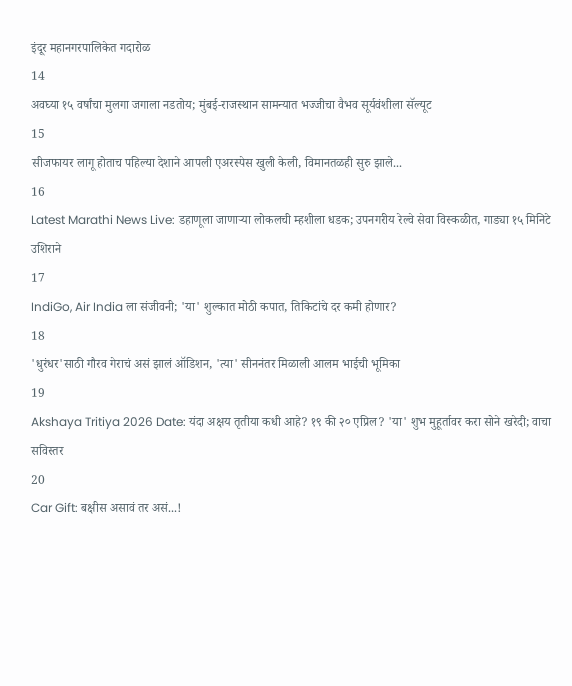इंदूर महानगरपालिकेत गदारोळ
14
अवघ्या १५ वर्षांचा मुलगा जगाला नडतोय; मुंबई-राजस्थान सामन्यात भज्जीचा वैभव सूर्यवंशीला सॅल्यूट
15
सीजफायर लागू होताच पहिल्या देशाने आपली एअरस्पेस खुली केली, विमानतळही सुरु झाले...
16
Latest Marathi News Live: डहाणूला जाणाऱ्या लोकलची म्हशीला धडक; उपनगरीय रेल्वे सेवा विस्कळीत, गाड्या १५ मिनिटे उशिराने
17
IndiGo, Air India ला संजीवनी; 'या' शुल्कात मोठी कपात, तिकिटांचे दर कमी होणार?
18
'धुरंधर'साठी गौरव गेराचं असं झालं ऑडिशन, 'त्या' सीननंतर मिळाली आलम भाईची भूमिका
19
Akshaya Tritiya 2026 Date: यंदा अक्षय तृतीया कधी आहे? १९ की २० एप्रिल? 'या' शुभ मुहूर्तावर करा सोने खरेदी; वाचा सविस्तर
20
Car Gift: बक्षीस असावं तर असं...!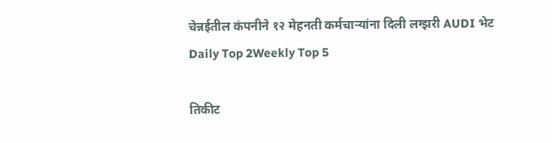चेन्नईतील कंपनीने १२ मेहनती कर्मचाऱ्यांना दिली लग्झरी AUDI भेट
Daily Top 2Weekly Top 5

तिकीट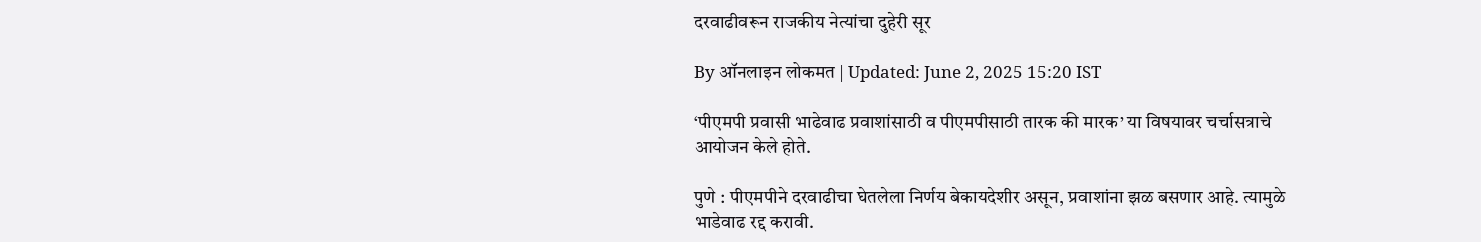दरवाढीवरून राजकीय नेत्यांचा दुहेरी सूर

By ऑनलाइन लोकमत | Updated: June 2, 2025 15:20 IST

‘पीएमपी प्रवासी भाढेवाढ प्रवाशांसाठी व पीएमपीसाठी तारक की मारक’ या विषयावर चर्चासत्राचे आयोजन केले होते.

पुणे : पीएमपीने दरवाढीचा घेतलेला निर्णय बेकायदेशीर असून, प्रवाशांना झळ बसणार आहे. त्यामुळे भाडेवाढ रद्द करावी.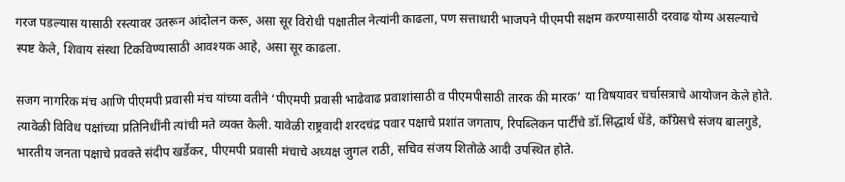गरज पडल्यास यासाठी रस्त्यावर उतरून आंदोलन करू, असा सूर विरोधी पक्षातील नेत्यांनी काढला, पण सत्ताधारी भाजपने पीएमपी सक्षम करण्यासाठी दरवाढ योग्य असल्याचे स्पष्ट केले, शिवाय संस्था टिकविण्यासाठी आवश्यक आहे, असा सूर काढला.

सजग नागरिक मंच आणि पीएमपी प्रवासी मंच यांच्या वतीने ‘पीएमपी प्रवासी भाढेवाढ प्रवाशांसाठी व पीएमपीसाठी तारक की मारक’ या विषयावर चर्चासत्राचे आयोजन केले होते. त्यावेळी विविध पक्षांच्या प्रतिनिधींनी त्यांची मते व्यक्त केली. यावेळी राष्ट्रवादी शरदचंद्र पवार पक्षाचे प्रशांत जगताप, रिपब्लिकन पार्टीचे डॉ.सिद्धार्थ धेंडे, काँग्रेसचे संजय बालगुडे, भारतीय जनता पक्षाचे प्रवक्ते संदीप खर्डेकर, पीएमपी प्रवासी मंचाचे अध्यक्ष जुगल राठी, सचिव संजय शितोळे आदी उपस्थित होते.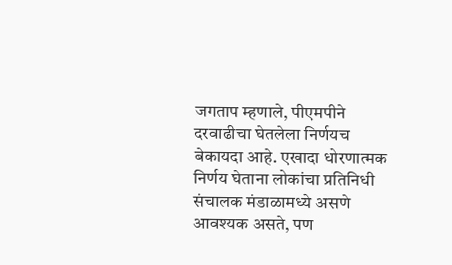जगताप म्हणाले, पीएमपीने दरवाढीचा घेतलेला निर्णयच बेकायदा आहे. एखादा धोरणात्मक निर्णय घेताना लोकांचा प्रतिनिधी संचालक मंडाळामध्ये असणे आवश्यक असते, पण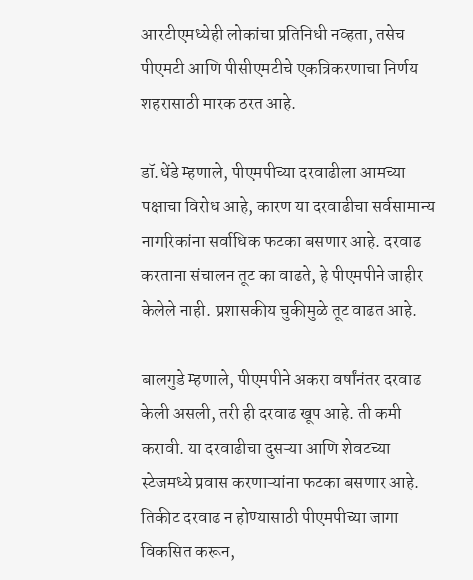आरटीएमध्येही लोकांचा प्रतिनिधी नव्हता, तसेच पीएमटी आणि पीसीएमटीचे एकत्रिकरणाचा निर्णय शहरासाठी मारक ठरत आहे.

डॉ.धेंडे म्हणाले, पीएमपीच्या दरवाढीला आमच्या पक्षाचा विरोध आहे, कारण या दरवाढीचा सर्वसामान्य नागरिकांना सर्वाधिक फटका बसणार आहे. दरवाढ करताना संचालन तूट का वाढते, हे पीएमपीने जाहीर केलेले नाही. प्रशासकीय चुकीमुळे तूट वाढत आहे.

बालगुडे म्हणाले, पीएमपीने अकरा वर्षांनंतर दरवाढ केली असली, तरी ही दरवाढ खूप आहे. ती कमी करावी. या दरवाढीचा दुसऱ्या आणि शेवटच्या स्टेजमध्ये प्रवास करणाऱ्यांना फटका बसणार आहे. तिकीट दरवाढ न होण्यासाठी पीएमपीच्या जागा विकसित करून,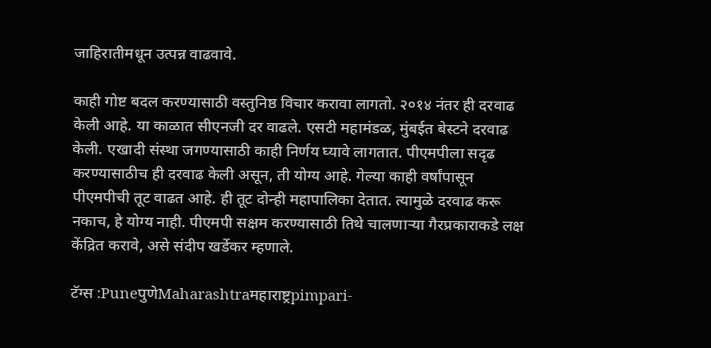जाहिरातीमधून उत्पन्न वाढवावे.

काही गोष्ट बदल करण्यासाठी वस्तुनिष्ठ विचार करावा लागतो. २०१४ नंतर ही दरवाढ केली आहे. या काळात सीएनजी दर वाढले. एसटी महामंडळ, मुंबईत बेस्टने दरवाढ केली. एखादी संस्था जगण्यासाठी काही निर्णय घ्यावे लागतात. पीएमपीला सदृढ करण्यासाठीच ही दरवाढ केली असून, ती योग्य आहे. गेल्या काही वर्षांपासून पीएमपीची तूट वाढत आहे. ही तूट दोन्ही महापालिका देतात. त्यामुळे दरवाढ करू नकाच, हे योग्य नाही. पीएमपी सक्षम करण्यासाठी तिथे चालणाऱ्या गैरप्रकाराकडे लक्ष केंद्रित करावे, असे संदीप खर्डेकर म्हणाले.

टॅग्स :PuneपुणेMaharashtraमहाराष्ट्रpimpari-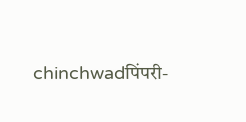chinchwadपिंपरी-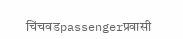चिंचवडpassengerप्रवासी